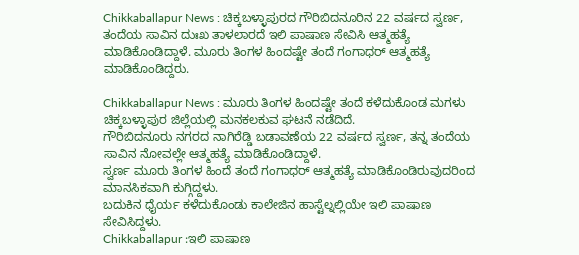Chikkaballapur News : ಚಿಕ್ಕಬಳ್ಳಾಪುರದ ಗೌರಿಬಿದನೂರಿನ 22 ವರ್ಷದ ಸ್ವರ್ಣ, ತಂದೆಯ ಸಾವಿನ ದುಃಖ ತಾಳಲಾರದೆ ಇಲಿ ಪಾಷಾಣ ಸೇವಿಸಿ ಆತ್ಮಹತ್ಯೆ ಮಾಡಿಕೊಂಡಿದ್ದಾಳೆ. ಮೂರು ತಿಂಗಳ ಹಿಂದಷ್ಟೇ ತಂದೆ ಗಂಗಾಧರ್ ಆತ್ಮಹತ್ಯೆ ಮಾಡಿಕೊಂಡಿದ್ದರು.

Chikkaballapur News : ಮೂರು ತಿಂಗಳ ಹಿಂದಷ್ಟೇ ತಂದೆ ಕಳೆದುಕೊಂಡ ಮಗಳು
ಚಿಕ್ಕಬಳ್ಳಾಪುರ ಜಿಲ್ಲೆಯಲ್ಲಿ ಮನಕಲಕುವ ಘಟನೆ ನಡೆದಿದೆ.
ಗೌರಿಬಿದನೂರು ನಗರದ ನಾಗಿರೆಡ್ಡಿ ಬಡಾವಣೆಯ 22 ವರ್ಷದ ಸ್ವರ್ಣ, ತನ್ನ ತಂದೆಯ ಸಾವಿನ ನೋವಲ್ಲೇ ಆತ್ಮಹತ್ಯೆ ಮಾಡಿಕೊಂಡಿದ್ದಾಳೆ.
ಸ್ವರ್ಣ ಮೂರು ತಿಂಗಳ ಹಿಂದೆ ತಂದೆ ಗಂಗಾಧರ್ ಆತ್ಮಹತ್ಯೆ ಮಾಡಿಕೊಂಡಿರುವುದರಿಂದ ಮಾನಸಿಕವಾಗಿ ಕುಗ್ಗಿದ್ದಳು.
ಬದುಕಿನ ಧೈರ್ಯ ಕಳೆದುಕೊಂಡು ಕಾಲೇಜಿನ ಹಾಸ್ಟೆಲ್ನಲ್ಲಿಯೇ ಇಲಿ ಪಾಷಾಣ ಸೇವಿಸಿದ್ದಳು.
Chikkaballapur :ಇಲಿ ಪಾಷಾಣ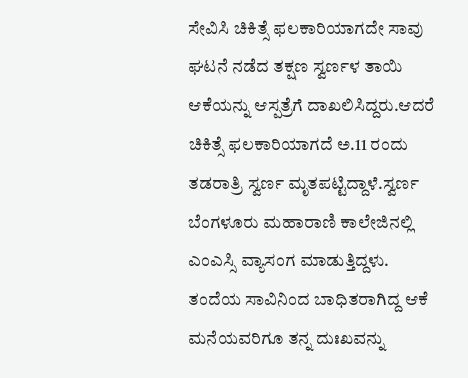ಸೇವಿಸಿ ಚಿಕಿತ್ಸೆ ಫಲಕಾರಿಯಾಗದೇ ಸಾವು
ಘಟನೆ ನಡೆದ ತಕ್ಷಣ ಸ್ವರ್ಣಳ ತಾಯಿ ಆಕೆಯನ್ನು ಆಸ್ಪತ್ರೆಗೆ ದಾಖಲಿಸಿದ್ದರು.ಆದರೆ ಚಿಕಿತ್ಸೆ ಫಲಕಾರಿಯಾಗದೆ ಅ.11 ರಂದು ತಡರಾತ್ರಿ ಸ್ವರ್ಣ ಮೃತಪಟ್ಟಿದ್ದಾಳೆ.ಸ್ವರ್ಣ ಬೆಂಗಳೂರು ಮಹಾರಾಣಿ ಕಾಲೇಜಿನಲ್ಲಿ ಎಂಎಸ್ಸಿ ವ್ಯಾಸಂಗ ಮಾಡುತ್ತಿದ್ದಳು.
ತಂದೆಯ ಸಾವಿನಿಂದ ಬಾಧಿತರಾಗಿದ್ದ ಆಕೆ ಮನೆಯವರಿಗೂ ತನ್ನ ದುಃಖವನ್ನು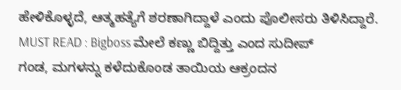ಹೇಳಿಕೊಳ್ಳದೆ, ಆತ್ಮಹತ್ಯೆಗೆ ಶರಣಾಗಿದ್ದಾಳೆ ಎಂದು ಪೊಲೀಸರು ತಿಳಿಸಿದ್ದಾರೆ.
MUST READ : Bigboss ಮೇಲೆ ಕಣ್ಣು ಬಿದ್ದಿತ್ತು ಎಂದ ಸುದೀಪ್
ಗಂಡ, ಮಗಳನ್ನು ಕಳೆದುಕೊಂಡ ತಾಯಿಯ ಆಕ್ರಂದನ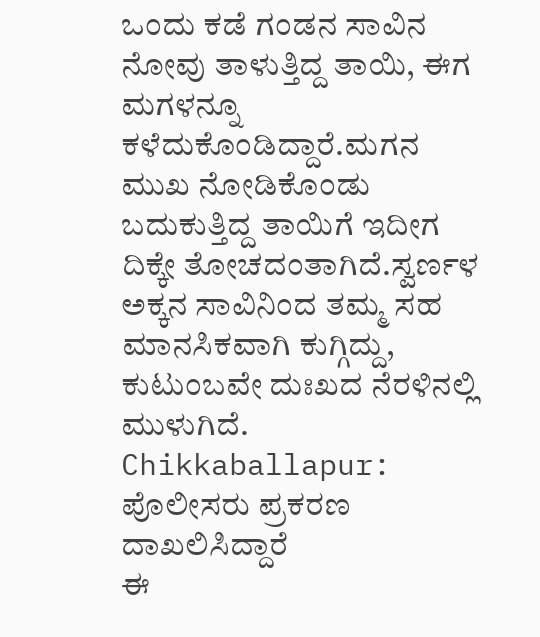ಒಂದು ಕಡೆ ಗಂಡನ ಸಾವಿನ ನೋವು ತಾಳುತ್ತಿದ್ದ ತಾಯಿ, ಈಗ ಮಗಳನ್ನೂ ಕಳೆದುಕೊಂಡಿದ್ದಾರೆ.ಮಗನ ಮುಖ ನೋಡಿಕೊಂಡು ಬದುಕುತ್ತಿದ್ದ ತಾಯಿಗೆ ಇದೀಗ ದಿಕ್ಕೇ ತೋಚದಂತಾಗಿದೆ.ಸ್ವರ್ಣಳ ಅಕ್ಕನ ಸಾವಿನಿಂದ ತಮ್ಮ ಸಹ ಮಾನಸಿಕವಾಗಿ ಕುಗ್ಗಿದ್ದು, ಕುಟುಂಬವೇ ದುಃಖದ ನೆರಳಿನಲ್ಲಿ ಮುಳುಗಿದೆ.
Chikkaballapur: ಪೊಲೀಸರು ಪ್ರಕರಣ ದಾಖಲಿಸಿದ್ದಾರೆ
ಈ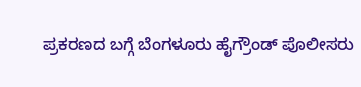ಪ್ರಕರಣದ ಬಗ್ಗೆ ಬೆಂಗಳೂರು ಹೈಗ್ರೌಂಡ್ ಪೊಲೀಸರು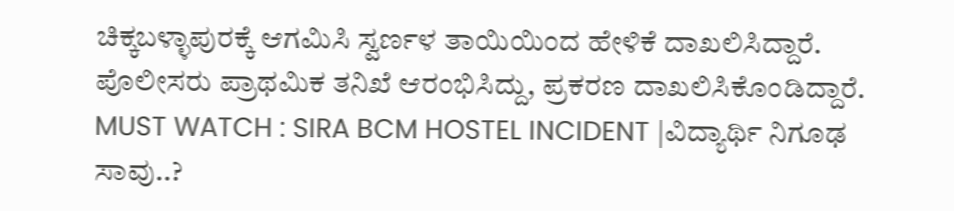ಚಿಕ್ಕಬಳ್ಳಾಪುರಕ್ಕೆ ಆಗಮಿಸಿ ಸ್ವರ್ಣಳ ತಾಯಿಯಿಂದ ಹೇಳಿಕೆ ದಾಖಲಿಸಿದ್ದಾರೆ.
ಪೊಲೀಸರು ಪ್ರಾಥಮಿಕ ತನಿಖೆ ಆರಂಭಿಸಿದ್ದು, ಪ್ರಕರಣ ದಾಖಲಿಸಿಕೊಂಡಿದ್ದಾರೆ.
MUST WATCH : SIRA BCM HOSTEL INCIDENT |ವಿದ್ಯಾರ್ಥಿ ನಿಗೂಢ ಸಾವು..?